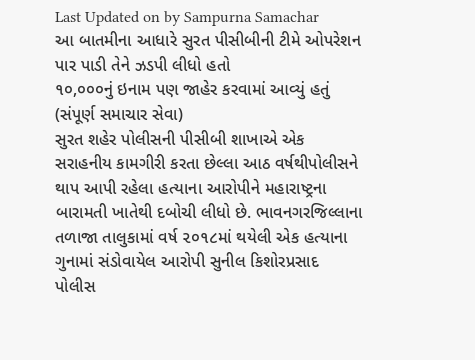Last Updated on by Sampurna Samachar
આ બાતમીના આધારે સુરત પીસીબીની ટીમે ઓપરેશન પાર પાડી તેને ઝડપી લીધો હતો
૧૦,૦૦૦નું ઇનામ પણ જાહેર કરવામાં આવ્યું હતું
(સંપૂર્ણ સમાચાર સેવા)
સુરત શહેર પોલીસની પીસીબી શાખાએ એક સરાહનીય કામગીરી કરતા છેલ્લા આઠ વર્ષથીપોલીસને થાપ આપી રહેલા હત્યાના આરોપીને મહારાષ્ટ્રના બારામતી ખાતેથી દબોચી લીધો છે. ભાવનગરજિલ્લાના તળાજા તાલુકામાં વર્ષ ૨૦૧૮માં થયેલી એક હત્યાના ગુનામાં સંડોવાયેલ આરોપી સુનીલ કિશોરપ્રસાદ પોલીસ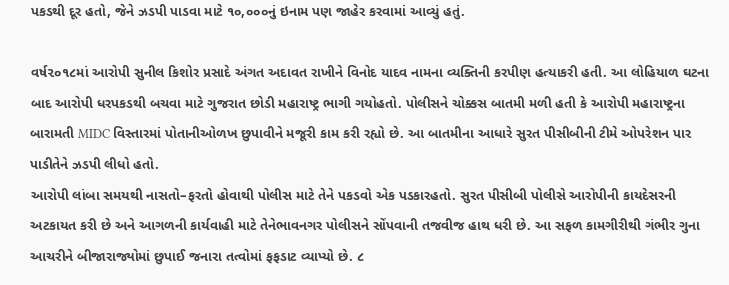પકડથી દૂર હતો, જેને ઝડપી પાડવા માટે ૧૦,૦૦૦નું ઇનામ પણ જાહેર કરવામાં આવ્યું હતું.

વર્ષ૨૦૧૮માં આરોપી સુનીલ કિશોર પ્રસાદે અંગત અદાવત રાખીને વિનોદ યાદવ નામના વ્યક્તિની કરપીણ હત્યાકરી હતી. આ લોહિયાળ ઘટના બાદ આરોપી ધરપકડથી બચવા માટે ગુજરાત છોડી મહારાષ્ટ્ર ભાગી ગયોહતો. પોલીસને ચોક્કસ બાતમી મળી હતી કે આરોપી મહારાષ્ટ્રના બારામતી MIDC વિસ્તારમાં પોતાનીઓળખ છુપાવીને મજૂરી કામ કરી રહ્યો છે. આ બાતમીના આધારે સુરત પીસીબીની ટીમે ઓપરેશન પાર પાડીતેને ઝડપી લીધો હતો.
આરોપી લાંબા સમયથી નાસતો–ફરતો હોવાથી પોલીસ માટે તેને પકડવો એક પડકારહતો. સુરત પીસીબી પોલીસે આરોપીની કાયદેસરની અટકાયત કરી છે અને આગળની કાર્યવાહી માટે તેનેભાવનગર પોલીસને સોંપવાની તજવીજ હાથ ધરી છે. આ સફળ કામગીરીથી ગંભીર ગુના આચરીને બીજારાજ્યોમાં છુપાઈ જનારા તત્વોમાં ફફડાટ વ્યાપ્યો છે. ૮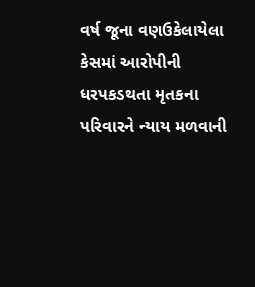વર્ષ જૂના વણઉકેલાયેલા કેસમાં આરોપીની ધરપકડથતા મૃતકના પરિવારને ન્યાય મળવાની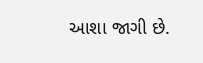આશા જાગી છે.